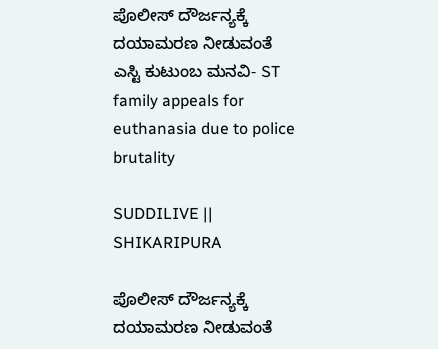ಪೊಲೀಸ್ ದೌರ್ಜನ್ಯಕ್ಕೆ ದಯಾಮರಣ ನೀಡುವಂತೆ ಎಸ್ಟಿ ಕುಟುಂಬ ಮನವಿ- ST family appeals for euthanasia due to police brutality

SUDDILIVE || SHIKARIPURA

ಪೊಲೀಸ್ ದೌರ್ಜನ್ಯಕ್ಕೆ ದಯಾಮರಣ ನೀಡುವಂತೆ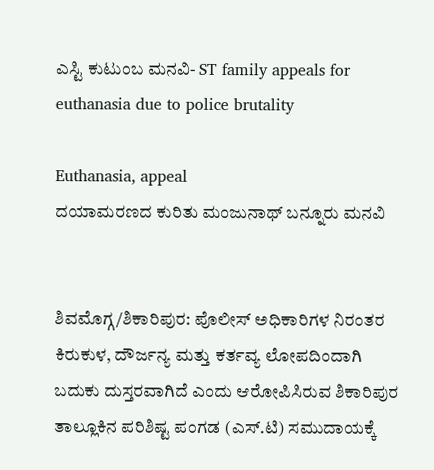ಎಸ್ಟಿ ಕುಟುಂಬ ಮನವಿ- ST family appeals for euthanasia due to police brutality

Euthanasia, appeal
ದಯಾಮರಣದ ಕುರಿತು ಮಂಜುನಾಥ್ ಬನ್ನೂರು ಮನವಿ


ಶಿವಮೊಗ್ಗ/ಶಿಕಾರಿಪುರ: ಪೊಲೀಸ್ ಅಧಿಕಾರಿಗಳ ನಿರಂತರ ಕಿರುಕುಳ, ದೌರ್ಜನ್ಯ ಮತ್ತು ಕರ್ತವ್ಯ ಲೋಪದಿಂದಾಗಿ ಬದುಕು ದುಸ್ತರವಾಗಿದೆ ಎಂದು ಆರೋಪಿಸಿರುವ ಶಿಕಾರಿಪುರ ತಾಲ್ಲೂಕಿನ ಪರಿಶಿಷ್ಟ ಪಂಗಡ (ಎಸ್.ಟಿ) ಸಮುದಾಯಕ್ಕೆ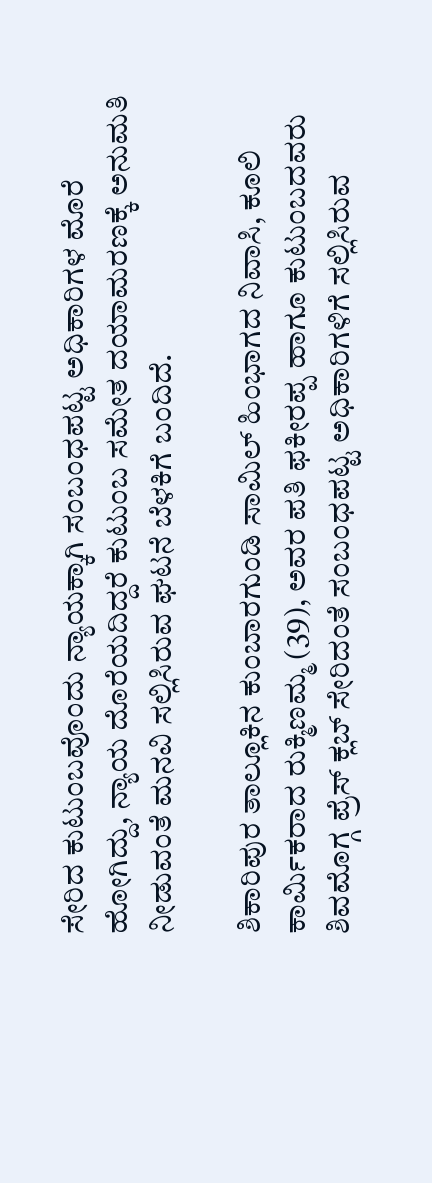ಸೇರಿದ ಕುಟುಂಬವೊಂದು ನ್ಯಾಯಕ್ಕಾಗಿ ಸಂಬಂಧಪಟ್ಟ ಅಧಿಕಾರಿಗಳ ಮೊರೆ ಹೋಗಿದ್ದು, ನ್ಯಾಯ ದೊರೆಯದಿದ್ದರೆ ಕುಟುಂಬ ಸಮೇತ ದಯಾಮರಣಕ್ಕೆ ಅನುಮತಿ ನೀಡುವಂತೆ ಮನವಿ ಸಲ್ಲಿಸಿರುವ ಘಟನೆ ಬೆಳಕಿಗೆ ಬಂದಿದೆ.

ಶಿಕಾರಿಪುರ ತಾಲ್ಲೂಕಿನ ಕುಂಬಾರಗುಂಡಿ ಸಾಮಿಲ್ ಹಿಂಭಾಗದ ನಿವಾಸಿ, ಕೂಲಿ ಕಾರ್ಮಿಕರಾದ ರುಕ್ಮಿಣಮ್ಮ (39), ಅವರ ಪತಿ ಫಕೀರಪ್ಪ ಹಾಗೂ ಕುಟುಂಬದವರು ಶಿವಮೊಗ್ಗ ಪ್ರೆಸ್ ಕ್ಲಬ್ ಸೇರಿದಂತೆ ಸಂಬಂಧಪಟ್ಟ ಅಧಿಕಾರಿಗಳಿಗೆ ಸಲ್ಲಿಸಿರುವ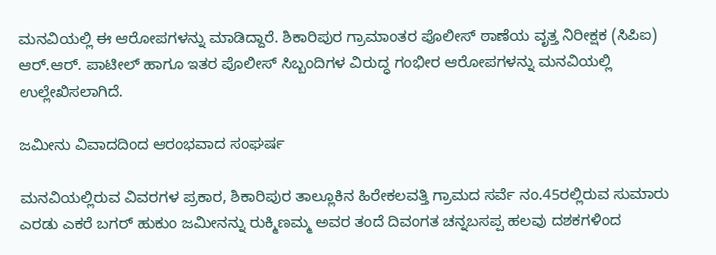ಮನವಿಯಲ್ಲಿ ಈ ಆರೋಪಗಳನ್ನು ಮಾಡಿದ್ದಾರೆ. ಶಿಕಾರಿಪುರ ಗ್ರಾಮಾಂತರ ಪೊಲೀಸ್ ಠಾಣೆಯ ವೃತ್ತ ನಿರೀಕ್ಷಕ (ಸಿಪಿಐ) ಆರ್.ಆರ್. ಪಾಟೀಲ್ ಹಾಗೂ ಇತರ ಪೊಲೀಸ್ ಸಿಬ್ಬಂದಿಗಳ ವಿರುದ್ಧ ಗಂಭೀರ ಆರೋಪಗಳನ್ನು ಮನವಿಯಲ್ಲಿ ಉಲ್ಲೇಖಿಸಲಾಗಿದೆ.

ಜಮೀನು ವಿವಾದದಿಂದ ಆರಂಭವಾದ ಸಂಘರ್ಷ

ಮನವಿಯಲ್ಲಿರುವ ವಿವರಗಳ ಪ್ರಕಾರ, ಶಿಕಾರಿಪುರ ತಾಲ್ಲೂಕಿನ ಹಿರೇಕಲವತ್ತಿ ಗ್ರಾಮದ ಸರ್ವೆ ನಂ.45ರಲ್ಲಿರುವ ಸುಮಾರು ಎರಡು ಎಕರೆ ಬಗರ್ ಹುಕುಂ ಜಮೀನನ್ನು ರುಕ್ಮಿಣಮ್ಮ ಅವರ ತಂದೆ ದಿವಂಗತ ಚನ್ನಬಸಪ್ಪ ಹಲವು ದಶಕಗಳಿಂದ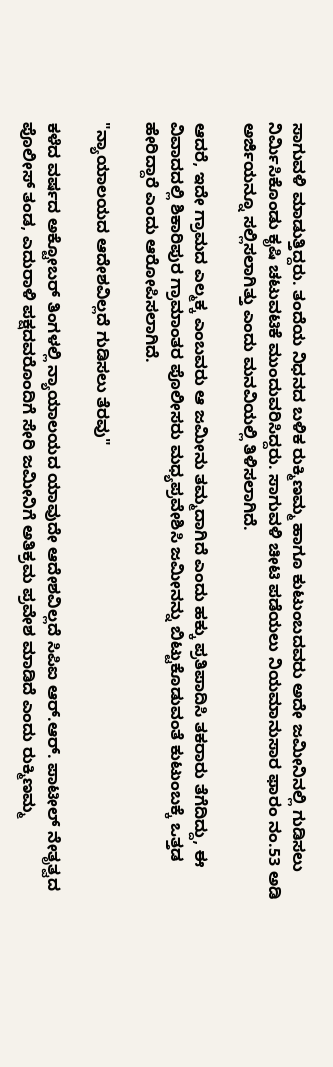ಸಾಗುವಳಿ ಮಾಡುತ್ತಿದ್ದರು. ತಂದೆಯ ನಿಧನದ ಬಳಿಕ ರುಕ್ಮಿಣಮ್ಮ ಹಾಗೂ ಕುಟುಂಬದವರು ಅದೇ ಜಮೀನಿನಲ್ಲಿ ಗುಡಿಸಲು ನಿರ್ಮಿಸಿಕೊಂಡು ಕೃಷಿ ಚಟುವಟಿಕೆ ಮುಂದುವರಿಸಿದ್ದರು. ಸಾಗುವಳಿ ಚೀಟಿ ಪಡೆಯಲು ನಿಯಮಾನುಸಾರ ಫಾರಂ ನಂ.53 ಅಡಿ ಅರ್ಜಿಯನ್ನೂ ಸಲ್ಲಿಸಲಾಗಿತ್ತು ಎಂದು ಮನವಿಯಲ್ಲಿ ತಿಳಿಸಲಾಗಿದೆ.

ಆದರೆ, ಇದೇ ಗ್ರಾಮದ ಎಲ್ಮಕ್ಕ ಎಂಬವರು ಆ ಜಮೀನು ತಮ್ಮದಾಗಿದೆ ಎಂದು ಹಕ್ಕು ಪ್ರತಿಪಾದಿಸಿ ತಕರಾರು ತೆಗೆದಿದ್ದು, ಈ ವಿವಾದದಲ್ಲಿ ಶಿಕಾರಿಪುರ ಗ್ರಾಮಾಂತರ ಪೊಲೀಸರು ಮಧ್ಯಪ್ರವೇಶಿಸಿ ಜಮೀನನ್ನು ಬಿಟ್ಟುಕೊಡುವಂತೆ ಕುಟುಂಬಕ್ಕೆ ಒತ್ತಡ ಹೇರಿದ್ದಾರೆ ಎಂದು ಆರೋಪಿಸಲಾಗಿದೆ.

"ನ್ಯಾಯಾಲಯದ ಆದೇಶವಿಲ್ಲದೆ ಗುಡಿಸಲು ತೆರವು"

ಕಳೆದ ವರ್ಷದ ಅಕ್ಟೋಬರ್ ತಿಂಗಳಲ್ಲಿ ನ್ಯಾಯಾಲಯದ ಯಾವುದೇ ಆದೇಶವಿಲ್ಲದೆ ಸಿಪಿಐ ಆರ್.ಆರ್. ಪಾಟೀಲ್ ನೇತೃತ್ವದ ಪೊಲೀಸ್ ತಂಡ, ಎದುರಾಳಿ ಪಕ್ಷದವರೊಂದಿಗೆ ಸೇರಿ ಜಮೀನಿಗೆ ಅತಿಕ್ರಮ ಪ್ರವೇಶ ಮಾಡಿದೆ ಎಂದು ರುಕ್ಮಿಣಮ್ಮ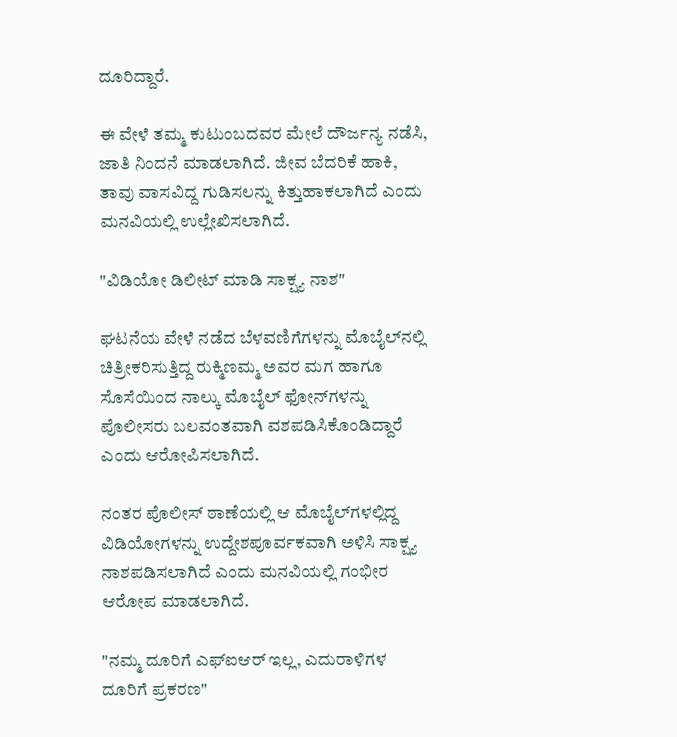ದೂರಿದ್ದಾರೆ.

ಈ ವೇಳೆ ತಮ್ಮ ಕುಟುಂಬದವರ ಮೇಲೆ ದೌರ್ಜನ್ಯ ನಡೆಸಿ, ಜಾತಿ ನಿಂದನೆ ಮಾಡಲಾಗಿದೆ. ಜೀವ ಬೆದರಿಕೆ ಹಾಕಿ, ತಾವು ವಾಸವಿದ್ದ ಗುಡಿಸಲನ್ನು ಕಿತ್ತುಹಾಕಲಾಗಿದೆ ಎಂದು ಮನವಿಯಲ್ಲಿ ಉಲ್ಲೇಖಿಸಲಾಗಿದೆ.

"ವಿಡಿಯೋ ಡಿಲೀಟ್ ಮಾಡಿ ಸಾಕ್ಷ್ಯ ನಾಶ"

ಘಟನೆಯ ವೇಳೆ ನಡೆದ ಬೆಳವಣಿಗೆಗಳನ್ನು ಮೊಬೈಲ್‌ನಲ್ಲಿ ಚಿತ್ರೀಕರಿಸುತ್ತಿದ್ದ ರುಕ್ಮಿಣಮ್ಮ ಅವರ ಮಗ ಹಾಗೂ ಸೊಸೆಯಿಂದ ನಾಲ್ಕು ಮೊಬೈಲ್ ಫೋನ್‌ಗಳನ್ನು ಪೊಲೀಸರು ಬಲವಂತವಾಗಿ ವಶಪಡಿಸಿಕೊಂಡಿದ್ದಾರೆ ಎಂದು ಆರೋಪಿಸಲಾಗಿದೆ.

ನಂತರ ಪೊಲೀಸ್ ಠಾಣೆಯಲ್ಲಿ ಆ ಮೊಬೈಲ್‌ಗಳಲ್ಲಿದ್ದ ವಿಡಿಯೋಗಳನ್ನು ಉದ್ದೇಶಪೂರ್ವಕವಾಗಿ ಅಳಿಸಿ ಸಾಕ್ಷ್ಯ ನಾಶಪಡಿಸಲಾಗಿದೆ ಎಂದು ಮನವಿಯಲ್ಲಿ ಗಂಭೀರ ಆರೋಪ ಮಾಡಲಾಗಿದೆ.

"ನಮ್ಮ ದೂರಿಗೆ ಎಫ್‌ಐಆರ್ ಇಲ್ಲ, ಎದುರಾಳಿಗಳ ದೂರಿಗೆ ಪ್ರಕರಣ"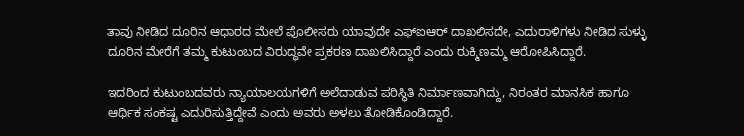ತಾವು ನೀಡಿದ ದೂರಿನ ಆಧಾರದ ಮೇಲೆ ಪೊಲೀಸರು ಯಾವುದೇ ಎಫ್‌ಐಆರ್ ದಾಖಲಿಸದೇ, ಎದುರಾಳಿಗಳು ನೀಡಿದ ಸುಳ್ಳು ದೂರಿನ ಮೇರೆಗೆ ತಮ್ಮ ಕುಟುಂಬದ ವಿರುದ್ಧವೇ ಪ್ರಕರಣ ದಾಖಲಿಸಿದ್ದಾರೆ ಎಂದು ರುಕ್ಮಿಣಮ್ಮ ಆರೋಪಿಸಿದ್ದಾರೆ.

ಇದರಿಂದ ಕುಟುಂಬದವರು ನ್ಯಾಯಾಲಯಗಳಿಗೆ ಅಲೆದಾಡುವ ಪರಿಸ್ಥಿತಿ ನಿರ್ಮಾಣವಾಗಿದ್ದು, ನಿರಂತರ ಮಾನಸಿಕ ಹಾಗೂ ಆರ್ಥಿಕ ಸಂಕಷ್ಟ ಎದುರಿಸುತ್ತಿದ್ದೇವೆ ಎಂದು ಅವರು ಅಳಲು ತೋಡಿಕೊಂಡಿದ್ದಾರೆ.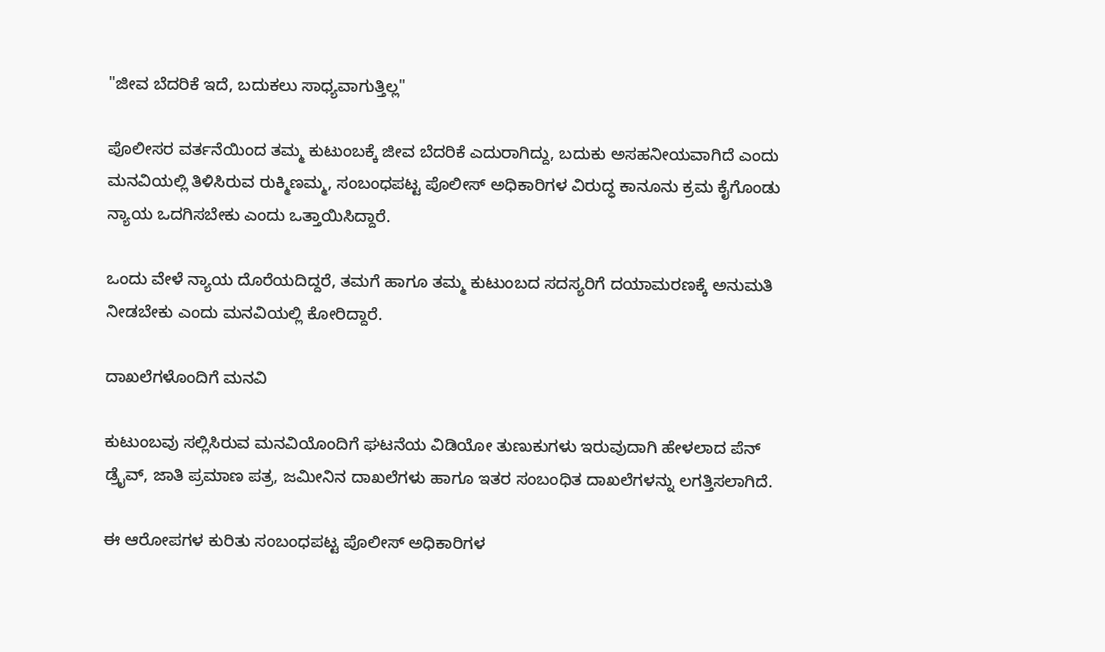"ಜೀವ ಬೆದರಿಕೆ ಇದೆ, ಬದುಕಲು ಸಾಧ್ಯವಾಗುತ್ತಿಲ್ಲ"

ಪೊಲೀಸರ ವರ್ತನೆಯಿಂದ ತಮ್ಮ ಕುಟುಂಬಕ್ಕೆ ಜೀವ ಬೆದರಿಕೆ ಎದುರಾಗಿದ್ದು, ಬದುಕು ಅಸಹನೀಯವಾಗಿದೆ ಎಂದು ಮನವಿಯಲ್ಲಿ ತಿಳಿಸಿರುವ ರುಕ್ಮಿಣಮ್ಮ, ಸಂಬಂಧಪಟ್ಟ ಪೊಲೀಸ್ ಅಧಿಕಾರಿಗಳ ವಿರುದ್ಧ ಕಾನೂನು ಕ್ರಮ ಕೈಗೊಂಡು ನ್ಯಾಯ ಒದಗಿಸಬೇಕು ಎಂದು ಒತ್ತಾಯಿಸಿದ್ದಾರೆ.

ಒಂದು ವೇಳೆ ನ್ಯಾಯ ದೊರೆಯದಿದ್ದರೆ, ತಮಗೆ ಹಾಗೂ ತಮ್ಮ ಕುಟುಂಬದ ಸದಸ್ಯರಿಗೆ ದಯಾಮರಣಕ್ಕೆ ಅನುಮತಿ ನೀಡಬೇಕು ಎಂದು ಮನವಿಯಲ್ಲಿ ಕೋರಿದ್ದಾರೆ.

ದಾಖಲೆಗಳೊಂದಿಗೆ ಮನವಿ

ಕುಟುಂಬವು ಸಲ್ಲಿಸಿರುವ ಮನವಿಯೊಂದಿಗೆ ಘಟನೆಯ ವಿಡಿಯೋ ತುಣುಕುಗಳು ಇರುವುದಾಗಿ ಹೇಳಲಾದ ಪೆನ್ ಡ್ರೈವ್, ಜಾತಿ ಪ್ರಮಾಣ ಪತ್ರ, ಜಮೀನಿನ ದಾಖಲೆಗಳು ಹಾಗೂ ಇತರ ಸಂಬಂಧಿತ ದಾಖಲೆಗಳನ್ನು ಲಗತ್ತಿಸಲಾಗಿದೆ.

ಈ ಆರೋಪಗಳ ಕುರಿತು ಸಂಬಂಧಪಟ್ಟ ಪೊಲೀಸ್ ಅಧಿಕಾರಿಗಳ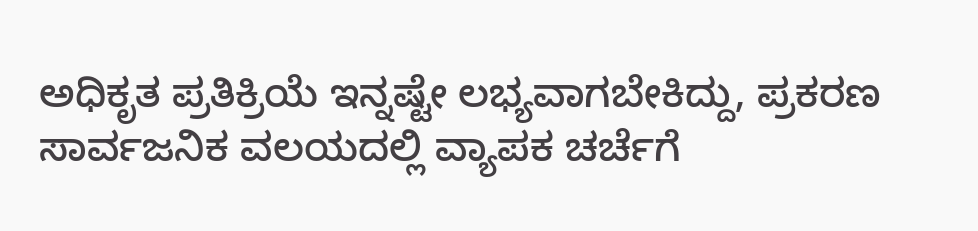ಅಧಿಕೃತ ಪ್ರತಿಕ್ರಿಯೆ ಇನ್ನಷ್ಟೇ ಲಭ್ಯವಾಗಬೇಕಿದ್ದು, ಪ್ರಕರಣ ಸಾರ್ವಜನಿಕ ವಲಯದಲ್ಲಿ ವ್ಯಾಪಕ ಚರ್ಚೆಗೆ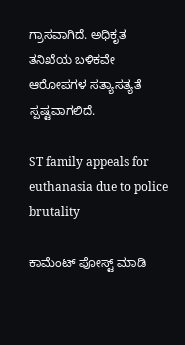ಗ್ರಾಸವಾಗಿದೆ. ಅಧಿಕೃತ ತನಿಖೆಯ ಬಳಿಕವೇ ಆರೋಪಗಳ ಸತ್ಯಾಸತ್ಯತೆ ಸ್ಪಷ್ಟವಾಗಲಿದೆ.

ST family appeals for euthanasia due to police brutality

ಕಾಮೆಂಟ್‌‌ ಪೋಸ್ಟ್‌ ಮಾಡಿ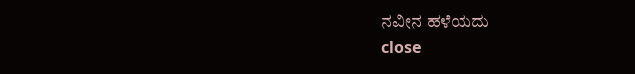ನವೀನ ಹಳೆಯದು
close